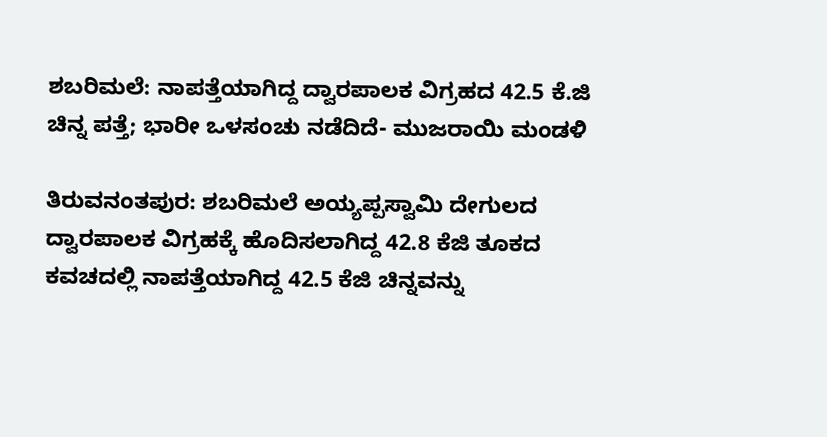ಶಬರಿಮಲೆ: ನಾಪತ್ತೆಯಾಗಿದ್ದ ದ್ವಾರಪಾಲಕ ವಿಗ್ರಹದ 42.5 ಕೆ.ಜಿ ಚಿನ್ನ ಪತ್ತೆ; ಭಾರೀ ಒಳಸಂಚು ನಡೆದಿದೆ- ಮುಜರಾಯಿ ಮಂಡಳಿ

ತಿರುವನಂತಪುರ: ಶಬರಿಮಲೆ ಅಯ್ಯಪ್ಪಸ್ವಾಮಿ ದೇಗುಲದ ದ್ವಾರಪಾಲಕ ವಿಗ್ರಹಕ್ಕೆ ಹೊದಿಸಲಾಗಿದ್ದ 42.8 ಕೆಜಿ ತೂಕದ ಕವಚದಲ್ಲಿ ನಾಪತ್ತೆಯಾಗಿದ್ದ 42.5 ಕೆಜಿ ಚಿನ್ನವನ್ನು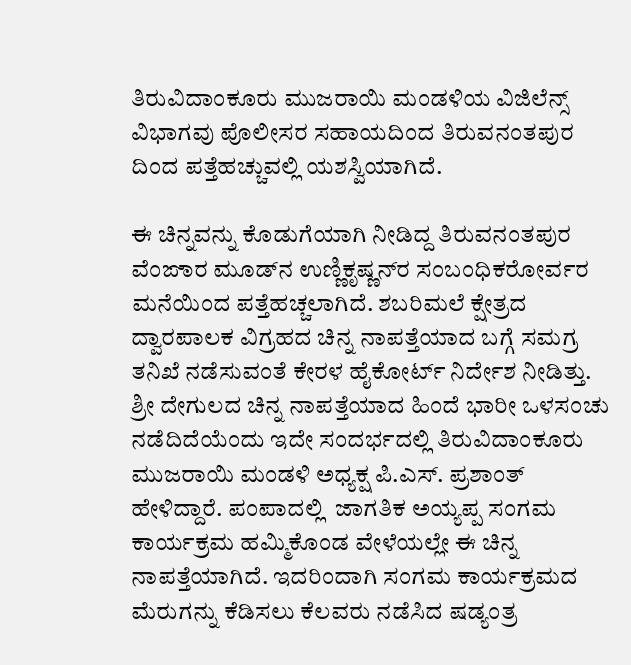ತಿರುವಿದಾಂಕೂರು ಮುಜರಾಯಿ ಮಂಡಳಿಯ ವಿಜಿಲೆನ್ಸ್ ವಿಭಾಗವು ಪೊಲೀಸರ ಸಹಾಯದಿಂದ ತಿರುವನಂತಪುರ ದಿಂದ ಪತ್ತೆಹಚ್ಚುವಲ್ಲಿ ಯಶಸ್ವಿಯಾಗಿದೆ.

ಈ ಚಿನ್ನವನ್ನು ಕೊಡುಗೆಯಾಗಿ ನೀಡಿದ್ದ ತಿರುವನಂತಪುರ ವೆಂಙಾರ ಮೂಡ್‌ನ ಉಣ್ಣಿಕೃಷ್ಣನ್‌ರ ಸಂಬಂಧಿಕರೋರ್ವರ ಮನೆಯಿಂದ ಪತ್ತೆಹಚ್ಚಲಾಗಿದೆ. ಶಬರಿಮಲೆ ಕ್ಷೇತ್ರದ ದ್ವಾರಪಾಲಕ ವಿಗ್ರಹದ ಚಿನ್ನ ನಾಪತ್ತೆಯಾದ ಬಗ್ಗೆ ಸಮಗ್ರ ತನಿಖೆ ನಡೆಸುವಂತೆ ಕೇರಳ ಹೈಕೋರ್ಟ್ ನಿರ್ದೇಶ ನೀಡಿತ್ತು. ಶ್ರೀ ದೇಗುಲದ ಚಿನ್ನ ನಾಪತ್ತೆಯಾದ ಹಿಂದೆ ಭಾರೀ ಒಳಸಂಚು ನಡೆದಿದೆಯೆಂದು ಇದೇ ಸಂದರ್ಭದಲ್ಲಿ ತಿರುವಿದಾಂಕೂರು ಮುಜರಾಯಿ ಮಂಡಳಿ ಅಧ್ಯಕ್ಷ ಪಿ.ಎಸ್. ಪ್ರಶಾಂತ್ ಹೇಳಿದ್ದಾರೆ. ಪಂಪಾದಲ್ಲಿ  ಜಾಗತಿಕ ಅಯ್ಯಪ್ಪ ಸಂಗಮ ಕಾರ್ಯಕ್ರಮ ಹಮ್ಮಿಕೊಂಡ ವೇಳೆಯಲ್ಲೇ ಈ ಚಿನ್ನ ನಾಪತ್ತೆಯಾಗಿದೆ. ಇದರಿಂದಾಗಿ ಸಂಗಮ ಕಾರ್ಯಕ್ರಮದ ಮೆರುಗನ್ನು ಕೆಡಿಸಲು ಕೆಲವರು ನಡೆಸಿದ ಷಡ್ಯಂತ್ರ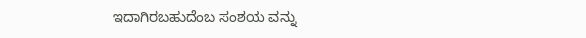ಇದಾಗಿರಬಹುದೆಂಬ ಸಂಶಯ ವನ್ನು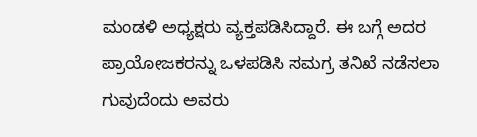ಮಂಡಳಿ ಅಧ್ಯಕ್ಷರು ವ್ಯಕ್ತಪಡಿಸಿದ್ದಾರೆ. ಈ ಬಗ್ಗೆ ಅದರ ಪ್ರಾಯೋಜಕರನ್ನು ಒಳಪಡಿಸಿ ಸಮಗ್ರ ತನಿಖೆ ನಡೆಸಲಾ ಗುವುದೆಂದು ಅವರು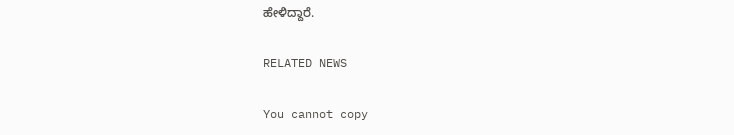ಹೇಳಿದ್ದಾರೆ.

RELATED NEWS

You cannot copy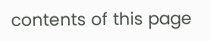contents of this page